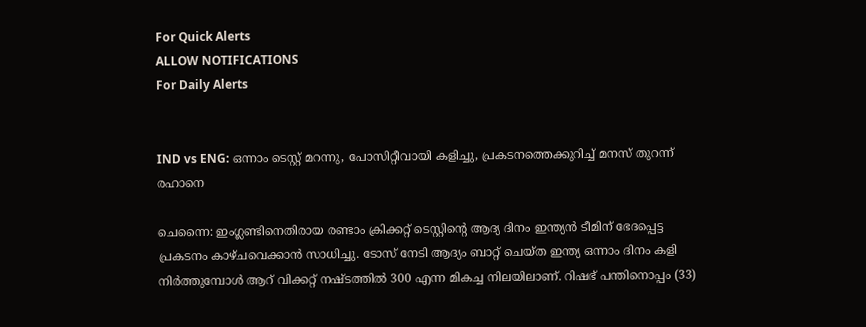For Quick Alerts
ALLOW NOTIFICATIONS
For Daily Alerts


IND vs ENG: ഒന്നാം ടെസ്റ്റ് മറന്നു, പോസിറ്റീവായി കളിച്ചു, പ്രകടനത്തെക്കുറിച്ച് മനസ് തുറന്ന് രഹാനെ

ചെന്നൈ: ഇംഗ്ലണ്ടിനെതിരായ രണ്ടാം ക്രിക്കറ്റ് ടെസ്റ്റിന്റെ ആദ്യ ദിനം ഇന്ത്യന്‍ ടീമിന് ഭേദപ്പെട്ട പ്രകടനം കാഴ്ചവെക്കാന്‍ സാധിച്ചു. ടോസ് നേടി ആദ്യം ബാറ്റ് ചെയ്ത ഇന്ത്യ ഒന്നാം ദിനം കളി നിര്‍ത്തുമ്പോള്‍ ആറ് വിക്കറ്റ് നഷ്ടത്തില്‍ 300 എന്ന മികച്ച നിലയിലാണ്. റിഷഭ് പന്തിനൊപ്പം (33)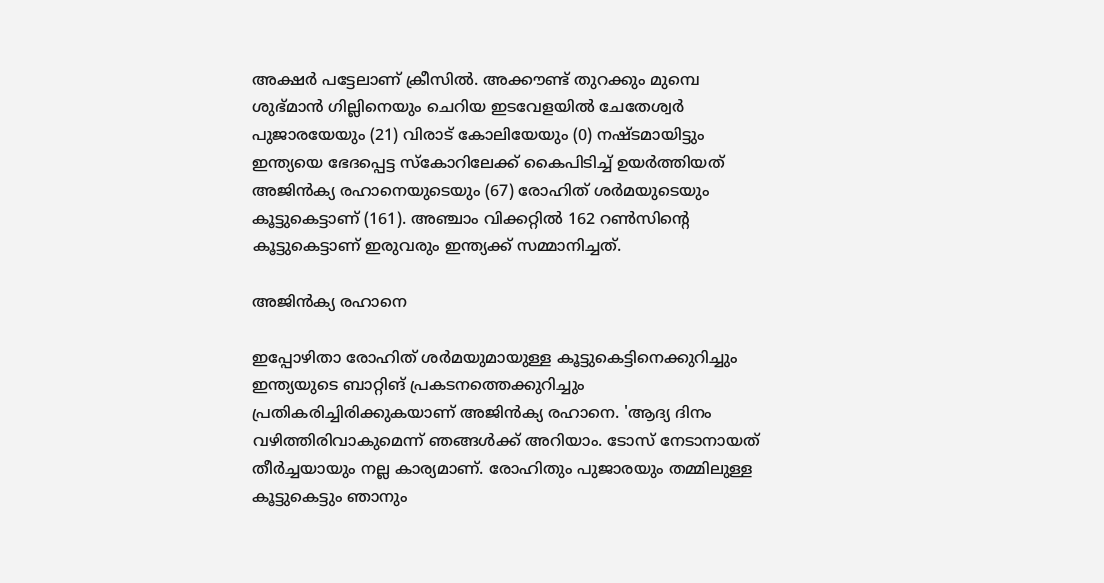അക്ഷര്‍ പട്ടേലാണ് ക്രീസില്‍. അക്കൗണ്ട് തുറക്കും മുമ്പെ ശുഭ്മാന്‍ ഗില്ലിനെയും ചെറിയ ഇടവേളയില്‍ ചേതേശ്വര്‍ പുജാരയേയും (21) വിരാട് കോലിയേയും (0) നഷ്ടമായിട്ടും ഇന്ത്യയെ ഭേദപ്പെട്ട സ്‌കോറിലേക്ക് കൈപിടിച്ച് ഉയര്‍ത്തിയത് അജിന്‍ക്യ രഹാനെയുടെയും (67) രോഹിത് ശര്‍മയുടെയും കൂട്ടുകെട്ടാണ് (161). അഞ്ചാം വിക്കറ്റില്‍ 162 റണ്‍സിന്റെ കൂട്ടുകെട്ടാണ് ഇരുവരും ഇന്ത്യക്ക് സമ്മാനിച്ചത്.

അജിന്‍ക്യ രഹാനെ

ഇപ്പോഴിതാ രോഹിത് ശര്‍മയുമായുള്ള കൂട്ടുകെട്ടിനെക്കുറിച്ചും ഇന്ത്യയുടെ ബാറ്റിങ് പ്രകടനത്തെക്കുറിച്ചും പ്രതികരിച്ചിരിക്കുകയാണ് അജിന്‍ക്യ രഹാനെ. 'ആദ്യ ദിനം വഴിത്തിരിവാകുമെന്ന് ഞങ്ങള്‍ക്ക് അറിയാം. ടോസ് നേടാനായത് തീര്‍ച്ചയായും നല്ല കാര്യമാണ്. രോഹിതും പുജാരയും തമ്മിലുള്ള കൂട്ടുകെട്ടും ഞാനും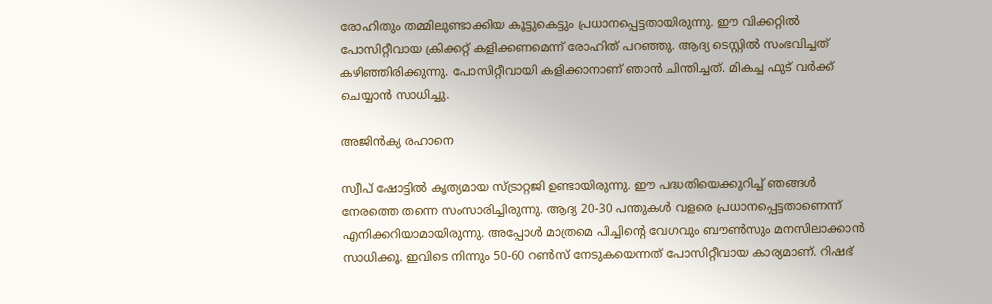രോഹിതും തമ്മിലുണ്ടാക്കിയ കൂട്ടുകെട്ടും പ്രധാനപ്പെട്ടതായിരുന്നു. ഈ വിക്കറ്റില്‍ പോസിറ്റീവായ ക്രിക്കറ്റ് കളിക്കണമെന്ന് രോഹിത് പറഞ്ഞു. ആദ്യ ടെസ്റ്റില്‍ സംഭവിച്ചത് കഴിഞ്ഞിരിക്കുന്നു. പോസിറ്റീവായി കളിക്കാനാണ് ഞാന്‍ ചിന്തിച്ചത്. മികച്ച ഫുട് വര്‍ക്ക് ചെയ്യാന്‍ സാധിച്ചു.

അജിന്‍ക്യ രഹാനെ

സ്വീപ് ഷോട്ടില്‍ കൃത്യമായ സ്ട്രാറ്റജി ഉണ്ടായിരുന്നു. ഈ പദ്ധതിയെക്കുറിച്ച് ഞങ്ങള്‍ നേരത്തെ തന്നെ സംസാരിച്ചിരുന്നു. ആദ്യ 20-30 പന്തുകള്‍ വളരെ പ്രധാനപ്പെട്ടതാണെന്ന് എനിക്കറിയാമായിരുന്നു. അപ്പോള്‍ മാത്രമെ പിച്ചിന്റെ വേഗവും ബൗണ്‍സും മനസിലാക്കാന്‍ സാധിക്കൂ. ഇവിടെ നിന്നും 50-60 റണ്‍സ് നേടുകയെന്നത് പോസിറ്റീവായ കാര്യമാണ്. റിഷഭ്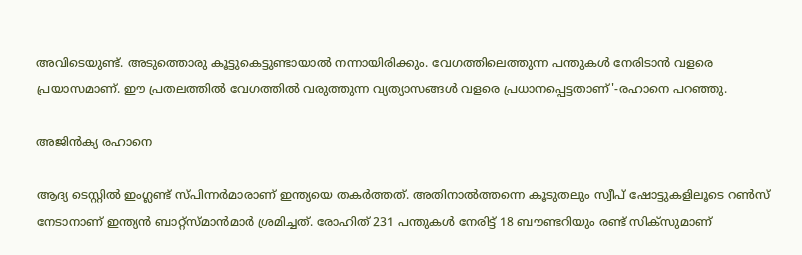അവിടെയുണ്ട്. അടുത്തൊരു കൂട്ടുകെട്ടുണ്ടായാല്‍ നന്നായിരിക്കും. വേഗത്തിലെത്തുന്ന പന്തുകള്‍ നേരിടാന്‍ വളരെ പ്രയാസമാണ്. ഈ പ്രതലത്തില്‍ വേഗത്തില്‍ വരുത്തുന്ന വ്യത്യാസങ്ങള്‍ വളരെ പ്രധാനപ്പെട്ടതാണ്'-രഹാനെ പറഞ്ഞു.

അജിന്‍ക്യ രഹാനെ

ആദ്യ ടെസ്റ്റില്‍ ഇംഗ്ലണ്ട് സ്പിന്നര്‍മാരാണ് ഇന്ത്യയെ തകര്‍ത്തത്. അതിനാല്‍ത്തന്നെ കൂടുതലും സ്വീപ് ഷോട്ടുകളിലൂടെ റണ്‍സ് നേടാനാണ് ഇന്ത്യന്‍ ബാറ്റ്‌സ്മാന്‍മാര്‍ ശ്രമിച്ചത്. രോഹിത് 231 പന്തുകള്‍ നേരിട്ട് 18 ബൗണ്ടറിയും രണ്ട് സിക്‌സുമാണ്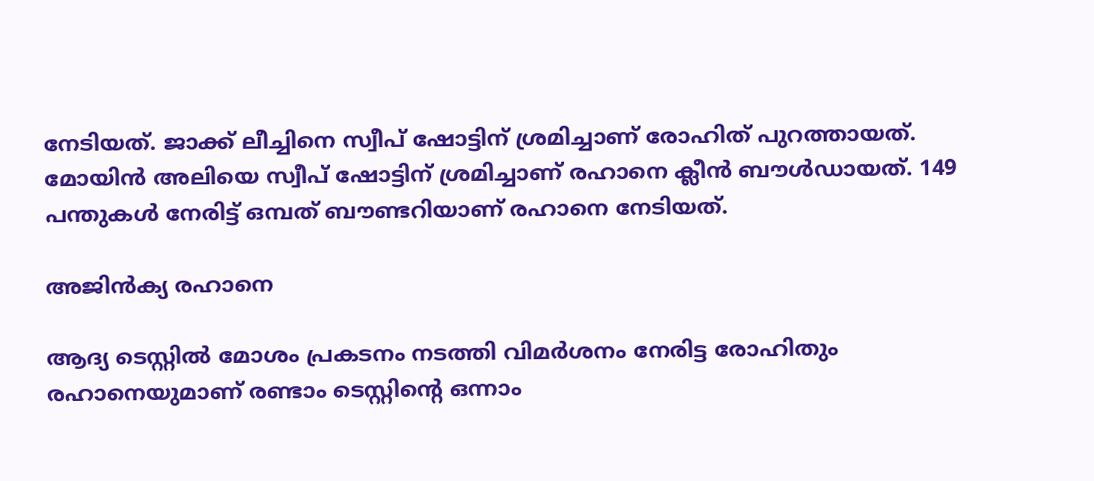നേടിയത്. ജാക്ക് ലീച്ചിനെ സ്വീപ് ഷോട്ടിന് ശ്രമിച്ചാണ് രോഹിത് പുറത്തായത്. മോയിന്‍ അലിയെ സ്വീപ് ഷോട്ടിന് ശ്രമിച്ചാണ് രഹാനെ ക്ലീന്‍ ബൗള്‍ഡായത്. 149 പന്തുകള്‍ നേരിട്ട് ഒമ്പത് ബൗണ്ടറിയാണ് രഹാനെ നേടിയത്.

അജിന്‍ക്യ രഹാനെ

ആദ്യ ടെസ്റ്റില്‍ മോശം പ്രകടനം നടത്തി വിമര്‍ശനം നേരിട്ട രോഹിതും രഹാനെയുമാണ് രണ്ടാം ടെസ്റ്റിന്റെ ഒന്നാം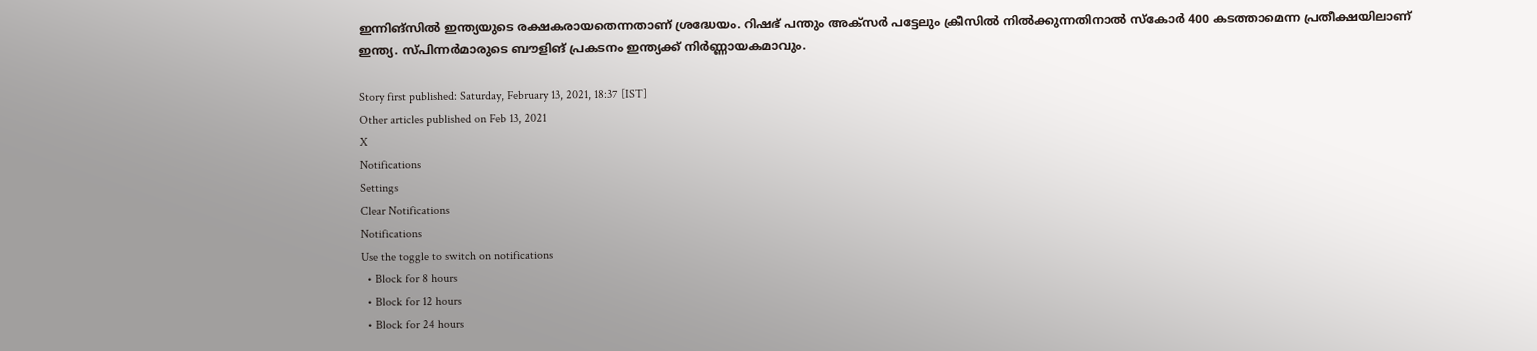ഇന്നിങ്‌സില്‍ ഇന്ത്യയുടെ രക്ഷകരായതെന്നതാണ് ശ്രദ്ധേയം. റിഷഭ് പന്തും അക്‌സര്‍ പട്ടേലും ക്രീസില്‍ നില്‍ക്കുന്നതിനാല്‍ സ്‌കോര്‍ 400 കടത്താമെന്ന പ്രതീക്ഷയിലാണ് ഇന്ത്യ. സ്പിന്നര്‍മാരുടെ ബൗളിങ് പ്രകടനം ഇന്ത്യക്ക് നിര്‍ണ്ണായകമാവും.

Story first published: Saturday, February 13, 2021, 18:37 [IST]
Other articles published on Feb 13, 2021
X
Notifications
Settings
Clear Notifications
Notifications
Use the toggle to switch on notifications
  • Block for 8 hours
  • Block for 12 hours
  • Block for 24 hours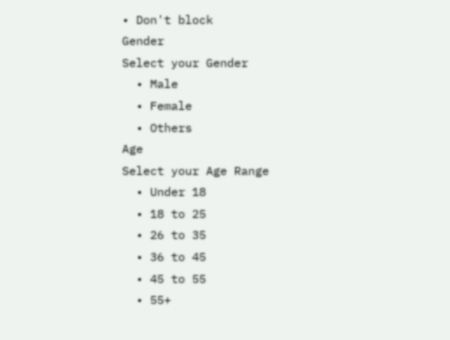• Don't block
Gender
Select your Gender
  • Male
  • Female
  • Others
Age
Select your Age Range
  • Under 18
  • 18 to 25
  • 26 to 35
  • 36 to 45
  • 45 to 55
  • 55+